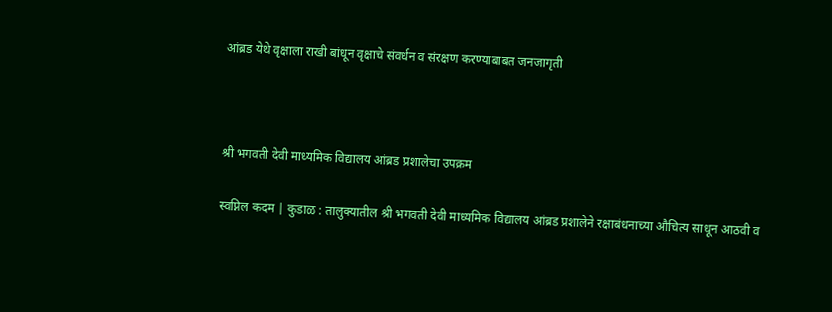आंब्रड येथे वृक्षाला राखी बांधून वृक्षाचे संवर्धन व संरक्षण करण्याबाबत जनजागृती



श्री भगवती देवी माध्यमिक विद्यालय आंब्रड प्रशालेचा उपक्रम

स्वप्निल कदम | कुडाळ : तालुक्यातील श्री भगवती देवी माध्यमिक विद्यालय आंब्रड प्रशालेने रक्षाबंधनाच्या औचित्य साधून आठवी व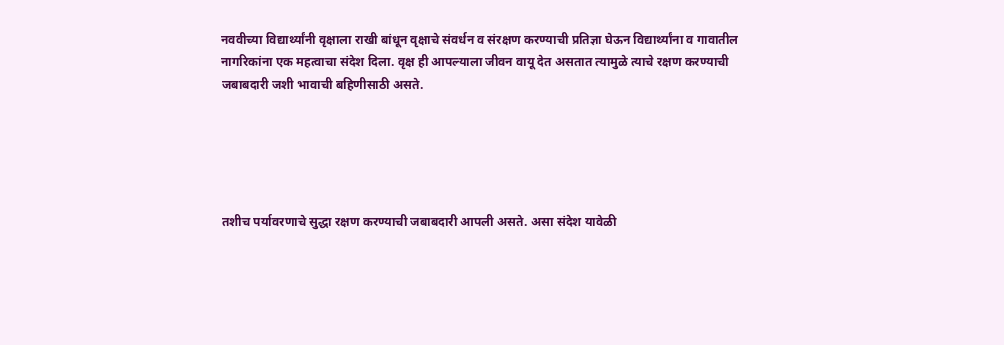नववीच्या विद्यार्थ्यांनी वृक्षाला राखी बांधून वृक्षाचे संवर्धन व संरक्षण करण्याची प्रतिज्ञा घेऊन विद्यार्थ्यांना व गावातील नागरिकांना एक महत्वाचा संदेश दिला. वृक्ष ही आपल्याला जीवन वायू देत असतात त्यामुळे त्याचे रक्षण करण्याची जबाबदारी जशी भावाची बहिणीसाठी असते.





तशीच पर्यावरणाचे सुद्धा रक्षण करण्याची जबाबदारी आपली असते. असा संदेश यावेळी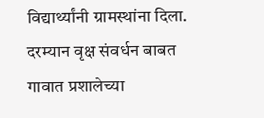विद्यार्थ्यांनी ग्रामस्थांना दिला. दरम्यान वृक्ष संवर्धन बाबत गावात प्रशालेच्या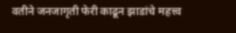वतीने जनजागृती फेरी काढून झाडांचे महत्त्व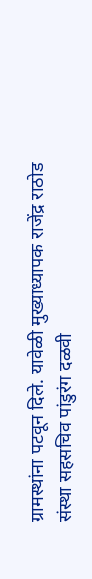ग्रामस्थांना पटवून दिले. यावेळी मुख्याध्यापक राजेंद्र राठोड संस्था सहसचिव पांडुरंग दळवी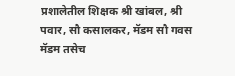प्रशालेतील शिक्षक श्री खांबल, श्री पवार, सौ कसालकर, मॅडम सौ गवस मॅडम तसेच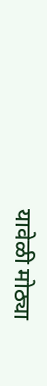यावेळी मोठ्या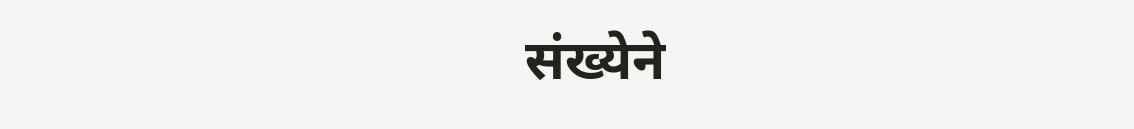संख्येने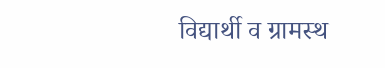विद्यार्थी व ग्रामस्थ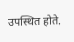उपस्थित होते.